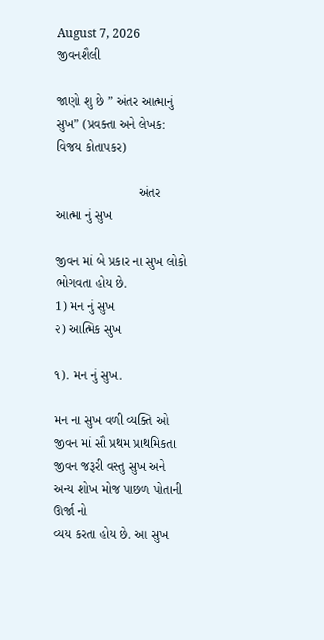August 7, 2026
જીવનશૈલી

જાણો શુ છે ” અંતર આત્માનું સુખ” (પ્રવક્તા અને લેખક: વિજય કોતાપકર)

                       અંતર આત્મા નું સુખ

જીવન માં બે પ્રકાર ના સુખ લોકો ભોગવતા હોય છે.
1) મન નું સુખ
૨) આત્મિક સુખ

૧). મન નું સુખ.

મન ના સુખ વળી વ્યક્તિ ઓ જીવન માં સૌ પ્રથમ પ્રાથમિકતા જીવન જરૂરી વસ્તુ સુખ અને અન્ય શોખ મોજ પાછળ પોતાની ઊર્જા નો
વ્યય કરતા હોય છે. આ સુખ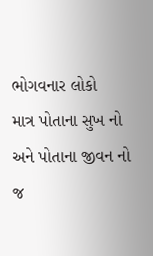ભોગવનાર લોકો
માત્ર પોતાના સુખ નો અને પોતાના જીવન નો
જ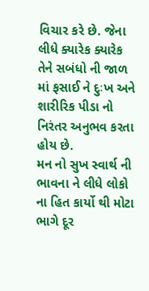વિચાર કરે છે. જેના લીધે ક્યારેક ક્યારેક તેને સબંધો ની જાળ માં ફસાઈ ને દુઃખ અને શારીરિક પીડા નો નિરંતર અનુભવ કરતા હોય છે.
મન નો સુખ સ્વાર્થ ની ભાવના ને લીધે લોકો ના હિત કાર્યો થી મોટા ભાગે દૂર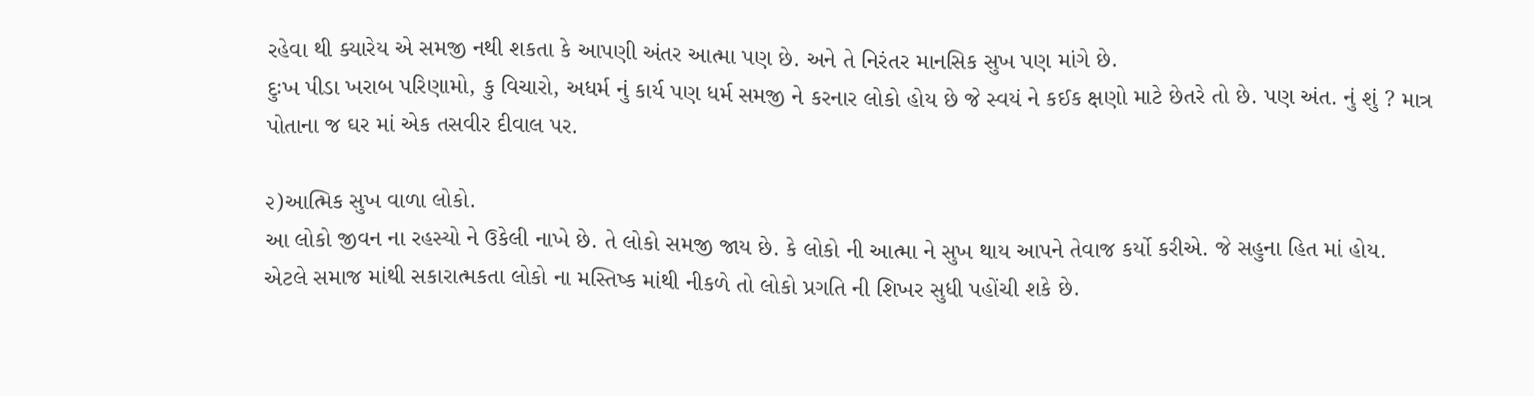રહેવા થી ક્યારેય એ સમજી નથી શકતા કે આપણી અંતર આત્મા પણ છે. અને તે નિરંતર માનસિક સુખ પણ માંગે છે.
દુઃખ પીડા ખરાબ પરિણામો, કુ વિચારો, અધર્મ નું કાર્ય પણ ધર્મ સમજી ને કરનાર લોકો હોય છે જે સ્વયં ને કઈક ક્ષણો માટે છેતરે તો છે. પણ અંત. નું શું ? માત્ર પોતાના જ ઘર માં એક તસવીર દીવાલ પર.

૨)આત્મિક સુખ વાળા લોકો.
આ લોકો જીવન ના રહસ્યો ને ઉકેલી નાખે છે. તે લોકો સમજી જાય છે. કે લોકો ની આત્મા ને સુખ થાય આપને તેવાજ કર્યો કરીએ. જે સહુના હિત માં હોય. એટલે સમાજ માંથી સકારાત્મકતા લોકો ના મસ્તિષ્ક માંથી નીકળે તો લોકો પ્રગતિ ની શિખર સુધી પહોંચી શકે છે.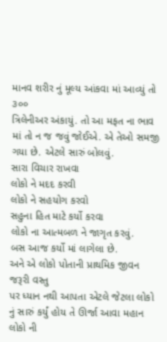માનવ શરીર નું મૂલ્ય આંકવા માં આવ્યું તો ૩૦૦
ત્રિલેનીઅર અંકાયું. તો આ મફત ના ભાવ માં તો ન જ જવું જોઈએ. એ તેઓ સમજી ગયા છે. એટલે સારું બોલવું.
સારા વિચાર રાખવા
લોકો ને મદદ કરવી
લોકો ને સહયોગ કરવો
સહુના હિત માટે કર્યો કરવા
લોકો ના આત્મબળ ને જાગૃત કરવું.
બસ આજ કર્યો માં લાગેલા છે.
અને એ લોકો પોતાની પ્રાથમિક જીવન જરૂરી વસ્તુ
પર ધ્યાન નથી આપતા એટલે જેટલા લોકો નું સારું કર્યું હોય તે ઊર્જા આવા મહાન લોકો ની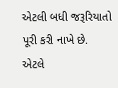એટલી બધી જરૂરિયાતો પૂરી કરી નાખે છે.
એટલે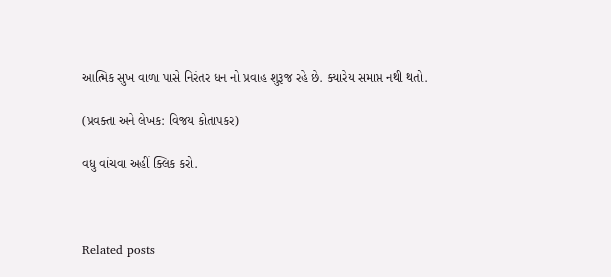આત્મિક સુખ વાળા પાસે નિરંતર ધન નો પ્રવાહ શુરૂજ રહે છે. ક્યારેય સમાપ્ત નથી થતો.

(પ્રવક્તા અને લેખક: વિજય કોતાપકર)

વધુ વાંચવા અહીં ક્લિક કરો.



Related posts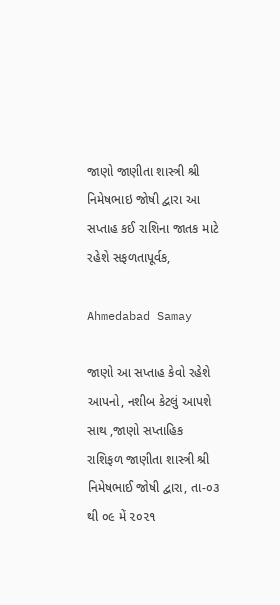જાણો જાણીતા શાસ્ત્રી શ્રી નિમેષભાઇ જોષી દ્વારા આ સપ્તાહ કઈ રાશિના જાતક માટે રહેશે સફળતાપૂર્વક,

Ahmedabad Samay

જાણો આ સપ્તાહ કેવો રહેશે આપનો, નશીબ કેટલું આપશે સાથ ,જાણો સપ્તાહિક રાશિફળ જાણીતા શાસ્ત્રી શ્રી નિમેષભાઈ જોષી દ્વારા, તા-૦૩ થી ૦૯ મેં ૨૦૨૧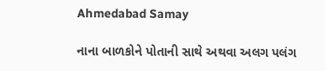Ahmedabad Samay

નાના બાળકોને પોતાની સાથે અથવા અલગ પલંગ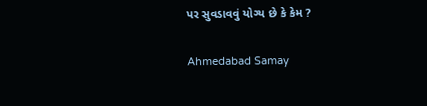પર સુવડાવવું યોગ્‍ય છે કે કેમ ?

Ahmedabad Samay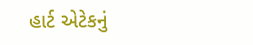હાર્ટ એટેકનું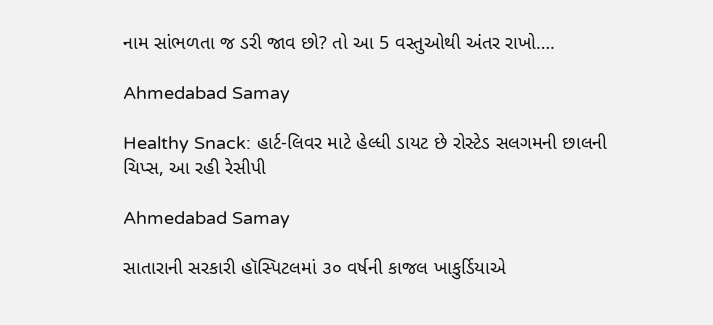નામ સાંભળતા જ ડરી જાવ છો? તો આ 5 વસ્તુઓથી અંતર રાખો….

Ahmedabad Samay

Healthy Snack: હાર્ટ-લિવર માટે હેલ્ધી ડાયટ છે રોસ્ટેડ સલગમની છાલની ચિપ્સ, આ રહી રેસીપી

Ahmedabad Samay

સાતારાની સરકારી હૉસ્‍પિટલમાં ૩૦ વર્ષની કાજલ ખાકુર્ડિયાએ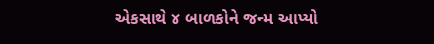એકસાથે ૪ બાળકોને જન્‍મ આપ્‍યો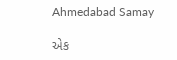Ahmedabad Samay

એક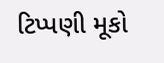ટિપ્પણી મૂકો